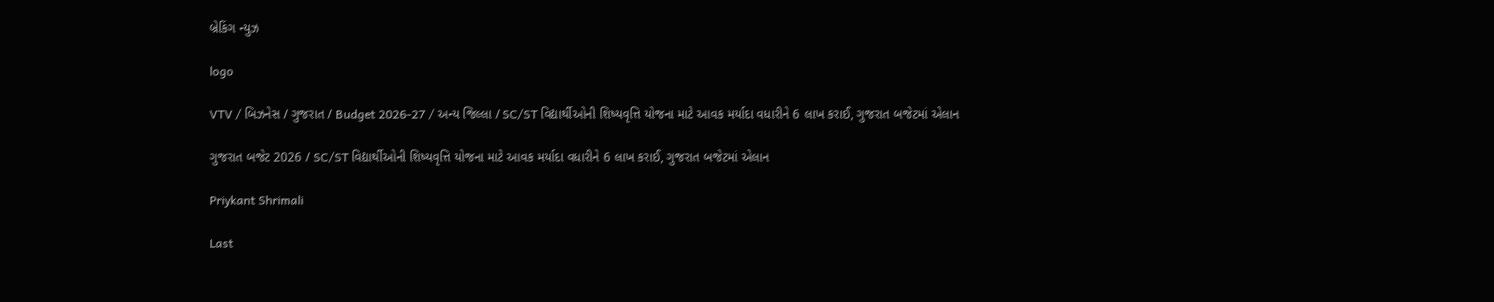બ્રેકિંગ ન્યુઝ

logo

VTV / બિઝનેસ / ગુજરાત / Budget 2026-27 / અન્ય જિલ્લા / SC/ST વિદ્યાર્થીઓની શિષ્યવૃત્તિ યોજના માટે આવક મર્યાદા વધારીને 6 લાખ કરાઈ, ગુજરાત બજેટમાં એલાન

ગુજરાત બજેટ 2026 / SC/ST વિદ્યાર્થીઓની શિષ્યવૃત્તિ યોજના માટે આવક મર્યાદા વધારીને 6 લાખ કરાઈ, ગુજરાત બજેટમાં એલાન

Priykant Shrimali

Last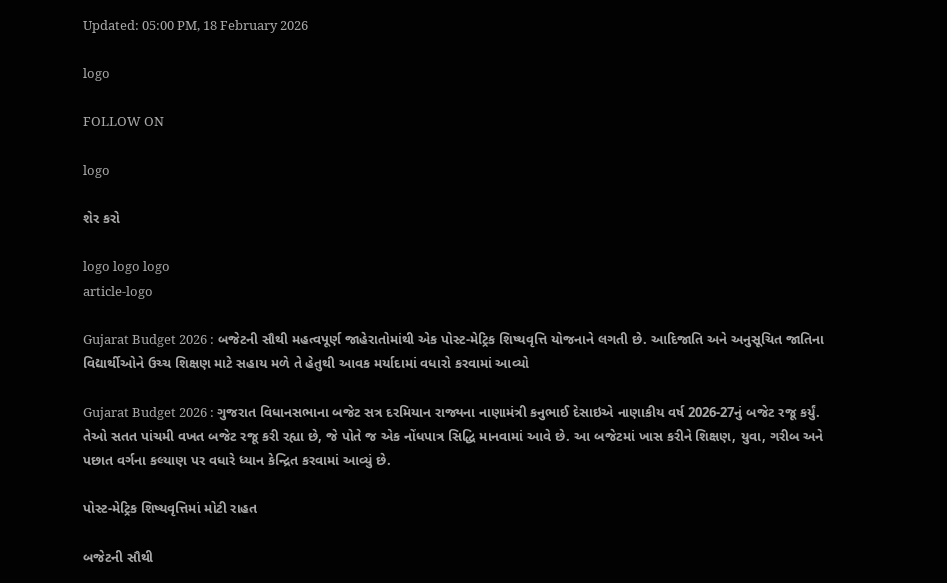Updated: 05:00 PM, 18 February 2026

logo

FOLLOW ON

logo

શેર કરો

logo logo logo
article-logo

Gujarat Budget 2026 : બજેટની સૌથી મહત્વપૂર્ણ જાહેરાતોમાંથી એક પોસ્ટ-મેટ્રિક શિષ્યવૃત્તિ યોજનાને લગતી છે. આદિજાતિ અને અનુસૂચિત જાતિના વિદ્યાર્થીઓને ઉચ્ચ શિક્ષણ માટે સહાય મળે તે હેતુથી આવક મર્યાદામાં વધારો કરવામાં આવ્યો

Gujarat Budget 2026 : ગુજરાત વિધાનસભાના બજેટ સત્ર દરમિયાન રાજ્યના નાણામંત્રી કનુભાઈ દેસાઇએ નાણાકીય વર્ષ 2026-27નું બજેટ રજૂ કર્યું. તેઓ સતત પાંચમી વખત બજેટ રજૂ કરી રહ્યા છે, જે પોતે જ એક નોંધપાત્ર સિદ્ધિ માનવામાં આવે છે. આ બજેટમાં ખાસ કરીને શિક્ષણ, યુવા, ગરીબ અને પછાત વર્ગના કલ્યાણ પર વધારે ધ્યાન કેન્દ્રિત કરવામાં આવ્યું છે.

પોસ્ટ-મેટ્રિક શિષ્યવૃત્તિમાં મોટી રાહત

બજેટની સૌથી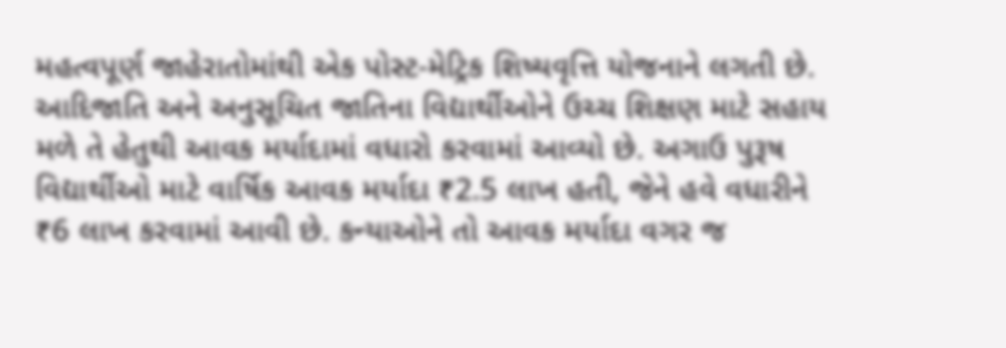મહત્વપૂર્ણ જાહેરાતોમાંથી એક પોસ્ટ-મેટ્રિક શિષ્યવૃત્તિ યોજનાને લગતી છે. આદિજાતિ અને અનુસૂચિત જાતિના વિદ્યાર્થીઓને ઉચ્ચ શિક્ષણ માટે સહાય મળે તે હેતુથી આવક મર્યાદામાં વધારો કરવામાં આવ્યો છે. અગાઉ પુરૂષ વિદ્યાર્થીઓ માટે વાર્ષિક આવક મર્યાદા ₹2.5 લાખ હતી, જેને હવે વધારીને ₹6 લાખ કરવામાં આવી છે. કન્યાઓને તો આવક મર્યાદા વગર જ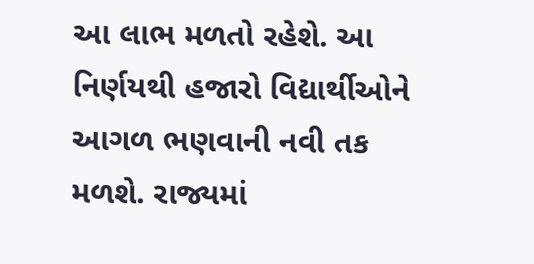આ લાભ મળતો રહેશે. આ નિર્ણયથી હજારો વિદ્યાર્થીઓને આગળ ભણવાની નવી તક મળશે. રાજ્યમાં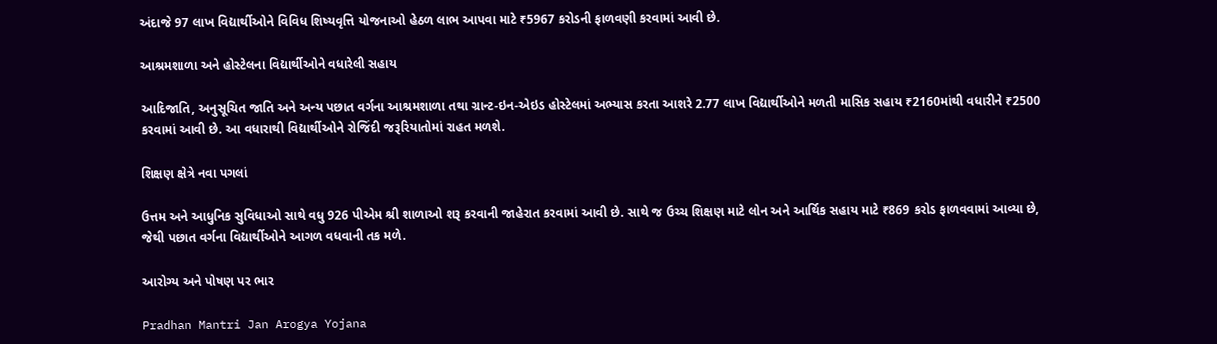અંદાજે 97 લાખ વિદ્યાર્થીઓને વિવિધ શિષ્યવૃત્તિ યોજનાઓ હેઠળ લાભ આપવા માટે ₹5967 કરોડની ફાળવણી કરવામાં આવી છે.

આશ્રમશાળા અને હોસ્ટેલના વિદ્યાર્થીઓને વધારેલી સહાય

આદિજાતિ, અનુસૂચિત જાતિ અને અન્ય પછાત વર્ગના આશ્રમશાળા તથા ગ્રાન્ટ-ઇન-એઇડ હોસ્ટેલમાં અભ્યાસ કરતા આશરે 2.77 લાખ વિદ્યાર્થીઓને મળતી માસિક સહાય ₹2160માંથી વધારીને ₹2500 કરવામાં આવી છે. આ વધારાથી વિદ્યાર્થીઓને રોજિંદી જરૂરિયાતોમાં રાહત મળશે.

શિક્ષણ ક્ષેત્રે નવા પગલાં

ઉત્તમ અને આધુનિક સુવિધાઓ સાથે વધુ 926 પીએમ શ્રી શાળાઓ શરૂ કરવાની જાહેરાત કરવામાં આવી છે. સાથે જ ઉચ્ચ શિક્ષણ માટે લોન અને આર્થિક સહાય માટે ₹869 કરોડ ફાળવવામાં આવ્યા છે, જેથી પછાત વર્ગના વિદ્યાર્થીઓને આગળ વધવાની તક મળે.

આરોગ્ય અને પોષણ પર ભાર

Pradhan Mantri Jan Arogya Yojana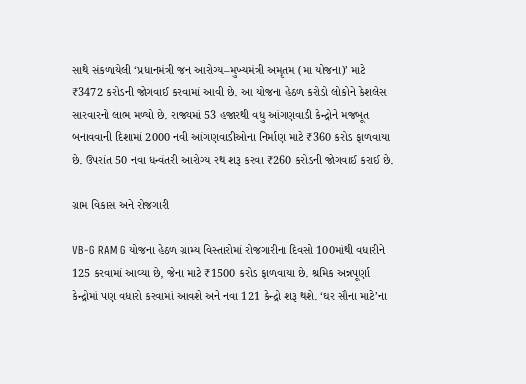સાથે સંકળાયેલી ‘પ્રધાનમંત્રી જન આરોગ્ય–મુખ્યમંત્રી અમૃતમ (મા યોજના)’ માટે ₹3472 કરોડની જોગવાઈ કરવામાં આવી છે. આ યોજના હેઠળ કરોડો લોકોને કેશલેસ સારવારનો લાભ મળ્યો છે. રાજ્યમાં 53 હજારથી વધુ આંગણવાડી કેન્દ્રોને મજબૂત બનાવવાની દિશામાં 2000 નવી આંગણવાડીઓના નિર્માણ માટે ₹360 કરોડ ફાળવાયા છે. ઉપરાંત 50 નવા ધન્વંતરી આરોગ્ય રથ શરૂ કરવા ₹260 કરોડની જોગવાઈ કરાઈ છે.

ગ્રામ વિકાસ અને રોજગારી

VB-G RAM G યોજના હેઠળ ગ્રામ્ય વિસ્તારોમાં રોજગારીના દિવસો 100માંથી વધારીને 125 કરવામાં આવ્યા છે, જેના માટે ₹1500 કરોડ ફાળવાયા છે. શ્રમિક અન્નપૂર્ણા કેન્દ્રોમાં પણ વધારો કરવામાં આવશે અને નવા 121 કેન્દ્રો શરૂ થશે. ‘ઘર સૌના માટે’ના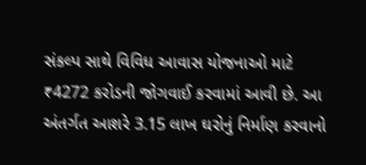સંકલ્પ સાથે વિવિધ આવાસ યોજનાઓ માટે ₹4272 કરોડની જોગવાઈ કરવામાં આવી છે. આ અંતર્ગત આશરે 3.15 લાખ ઘરોનું નિર્માણ કરવાનો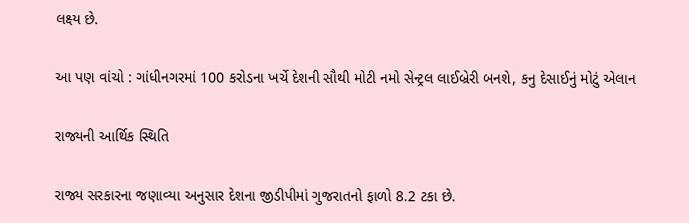લક્ષ્ય છે.

આ પણ વાંચો : ગાંધીનગરમાં 100 કરોડના ખર્ચે દેશની સૌથી મોટી નમો સેન્ટ્રલ લાઈબ્રેરી બનશે, કનુ દેસાઈનું મોટું એલાન

રાજ્યની આર્થિક સ્થિતિ

રાજ્ય સરકારના જણાવ્યા અનુસાર દેશના જીડીપીમાં ગુજરાતનો ફાળો 8.2 ટકા છે.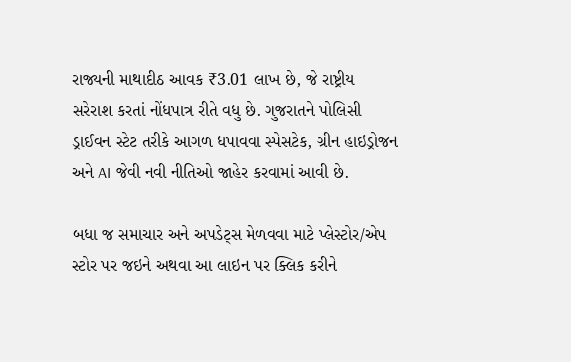રાજ્યની માથાદીઠ આવક ₹3.01 લાખ છે, જે રાષ્ટ્રીય સરેરાશ કરતાં નોંધપાત્ર રીતે વધુ છે. ગુજરાતને પોલિસી ડ્રાઈવન સ્ટેટ તરીકે આગળ ધપાવવા સ્પેસટેક, ગ્રીન હાઇડ્રોજન અને AI જેવી નવી નીતિઓ જાહેર કરવામાં આવી છે.

બધા જ સમાચાર અને અપડેટ્સ મેળવવા માટે પ્લેસ્ટોર/એપ સ્ટોર પર જઇને અથવા આ લાઇન પર ક્લિક કરીને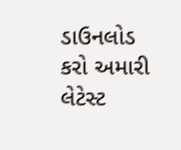ડાઉનલોડ કરો અમારી લેટેસ્ટ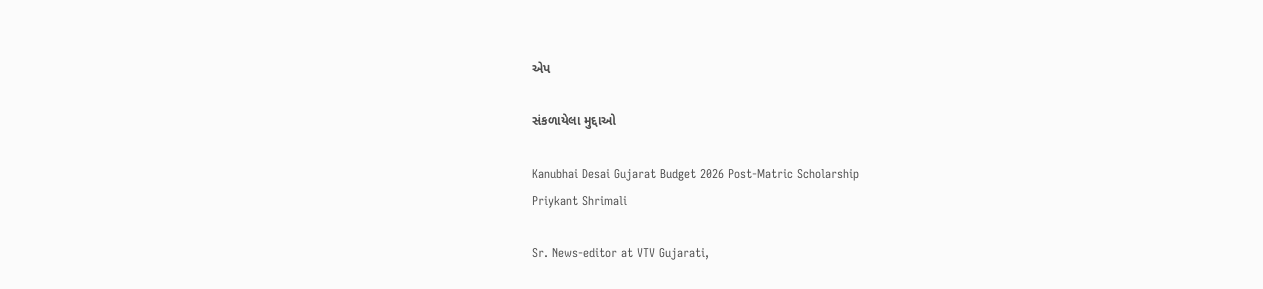એપ

સંકળાયેલા મુદ્દાઓ

Kanubhai Desai Gujarat Budget 2026 Post-Matric Scholarship
Priykant Shrimali

Sr. News-editor at VTV Gujarati,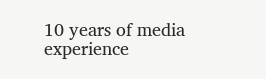10 years of media experience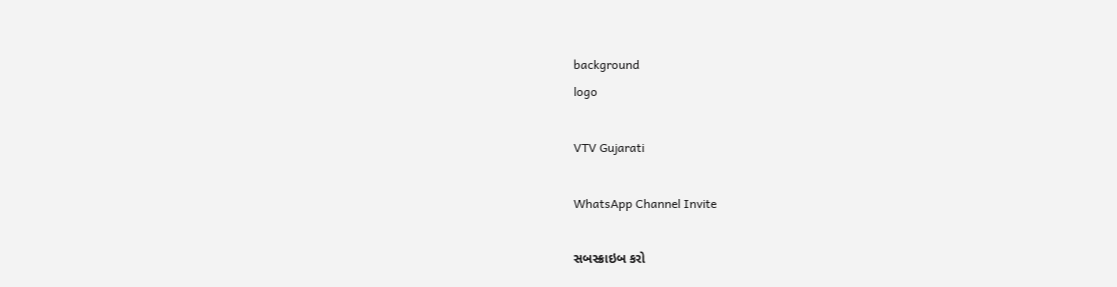background
logo

VTV Gujarati

WhatsApp Channel Invite

સબસ્ક્રાઇબ કરો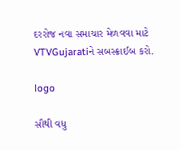દરરોજ નવા સમાચાર મેળવવા માટે VTVGujaratiને સબસ્ક્રાઈબ કરો.

logo

સૌથી વધુ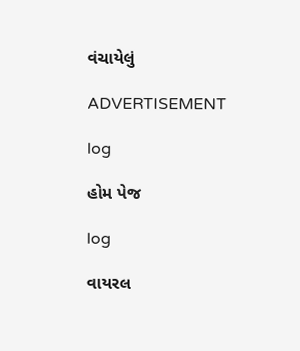વંચાયેલું

ADVERTISEMENT

log

હોમ પેજ

log

વાયરલ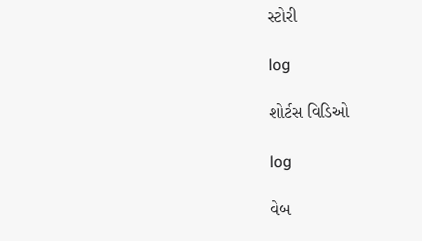સ્ટોરી

log

શોર્ટસ વિડિઓ

log

વેબ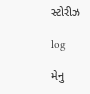સ્ટોરીઝ

log

મેનુ